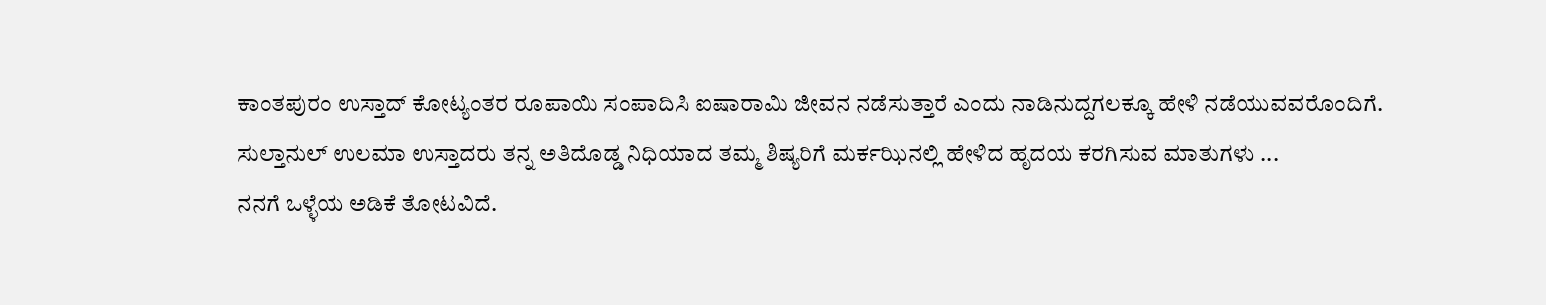ಕಾಂತಪುರಂ ಉಸ್ತಾದ್ ಕೋಟ್ಯಂತರ ರೂಪಾಯಿ ಸಂಪಾದಿಸಿ ಐಷಾರಾಮಿ ಜೀವನ ನಡೆಸುತ್ತಾರೆ ಎಂದು ನಾಡಿನುದ್ದಗಲಕ್ಕೂ ಹೇಳಿ ನಡೆಯುವವರೊಂದಿಗೆ.
ಸುಲ್ತಾನುಲ್ ಉಲಮಾ ಉಸ್ತಾದರು ತನ್ನ ಅತಿದೊಡ್ಡ ನಿಧಿಯಾದ ತಮ್ಮ ಶಿಷ್ಯರಿಗೆ ಮರ್ಕಝಿನಲ್ಲಿ ಹೇಳಿದ ಹೃದಯ ಕರಗಿಸುವ ಮಾತುಗಳು ...
ನನಗೆ ಒಳ್ಳೆಯ ಅಡಿಕೆ ತೋಟವಿದೆ.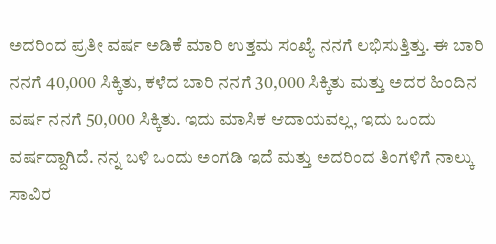ಅದರಿಂದ ಪ್ರತೀ ವರ್ಷ ಅಡಿಕೆ ಮಾರಿ ಉತ್ತಮ ಸಂಖ್ಯೆ ನನಗೆ ಲಭಿಸುತ್ತಿತ್ತು. ಈ ಬಾರಿ ನನಗೆ 40,000 ಸಿಕ್ಕಿತು, ಕಳೆದ ಬಾರಿ ನನಗೆ 30,000 ಸಿಕ್ಕಿತು ಮತ್ತು ಅದರ ಹಿಂದಿನ ವರ್ಷ ನನಗೆ 50,000 ಸಿಕ್ಕಿತು. ಇದು ಮಾಸಿಕ ಆದಾಯವಲ್ಲ, ಇದು ಒಂದು ವರ್ಷದ್ದಾಗಿದೆ. ನನ್ನ ಬಳಿ ಒಂದು ಅಂಗಡಿ ಇದೆ ಮತ್ತು ಅದರಿಂದ ತಿಂಗಳಿಗೆ ನಾಲ್ಕು ಸಾವಿರ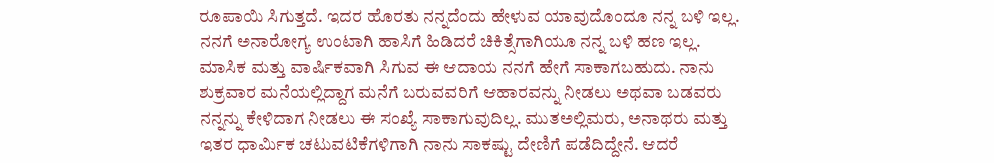ರೂಪಾಯಿ ಸಿಗುತ್ತದೆ. ಇದರ ಹೊರತು ನನ್ನದೆಂದು ಹೇಳುವ ಯಾವುದೊಂದೂ ನನ್ನ ಬಳಿ ಇಲ್ಲ. ನನಗೆ ಅನಾರೋಗ್ಯ ಉಂಟಾಗಿ ಹಾಸಿಗೆ ಹಿಡಿದರೆ ಚಿಕಿತ್ಸೆಗಾಗಿಯೂ ನನ್ನ ಬಳಿ ಹಣ ಇಲ್ಲ. ಮಾಸಿಕ ಮತ್ತು ವಾರ್ಷಿಕವಾಗಿ ಸಿಗುವ ಈ ಆದಾಯ ನನಗೆ ಹೇಗೆ ಸಾಕಾಗಬಹುದು. ನಾನು ಶುಕ್ರವಾರ ಮನೆಯಲ್ಲಿದ್ದಾಗ ಮನೆಗೆ ಬರುವವರಿಗೆ ಆಹಾರವನ್ನು ನೀಡಲು ಅಥವಾ ಬಡವರು ನನ್ನನ್ನು ಕೇಳಿದಾಗ ನೀಡಲು ಈ ಸಂಖ್ಯೆ ಸಾಕಾಗುವುದಿಲ್ಲ. ಮುತಅಲ್ಲಿಮರು, ಅನಾಥರು ಮತ್ತು ಇತರ ಧಾರ್ಮಿಕ ಚಟುವಟಿಕೆಗಳಿಗಾಗಿ ನಾನು ಸಾಕಷ್ಟು ದೇಣಿಗೆ ಪಡೆದಿದ್ದೇನೆ. ಆದರೆ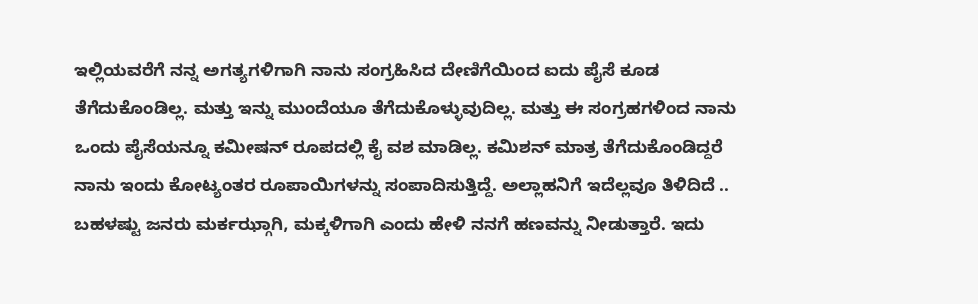ಇಲ್ಲಿಯವರೆಗೆ ನನ್ನ ಅಗತ್ಯಗಳಿಗಾಗಿ ನಾನು ಸಂಗ್ರಹಿಸಿದ ದೇಣಿಗೆಯಿಂದ ಐದು ಪೈಸೆ ಕೂಡ ತೆಗೆದುಕೊಂಡಿಲ್ಲ. ಮತ್ತು ಇನ್ನು ಮುಂದೆಯೂ ತೆಗೆದುಕೊಳ್ಳುವುದಿಲ್ಲ. ಮತ್ತು ಈ ಸಂಗ್ರಹಗಳಿಂದ ನಾನು ಒಂದು ಪೈಸೆಯನ್ನೂ ಕಮೀಷನ್ ರೂಪದಲ್ಲಿ ಕೈ ವಶ ಮಾಡಿಲ್ಲ. ಕಮಿಶನ್ ಮಾತ್ರ ತೆಗೆದುಕೊಂಡಿದ್ದರೆ ನಾನು ಇಂದು ಕೋಟ್ಯಂತರ ರೂಪಾಯಿಗಳನ್ನು ಸಂಪಾದಿಸುತ್ತಿದ್ದೆ. ಅಲ್ಲಾಹನಿಗೆ ಇದೆಲ್ಲವೂ ತಿಳಿದಿದೆ .. ಬಹಳಷ್ಟು ಜನರು ಮರ್ಕಝ್ಗಾಗಿ, ಮಕ್ಕಳಿಗಾಗಿ ಎಂದು ಹೇಳಿ ನನಗೆ ಹಣವನ್ನು ನೀಡುತ್ತಾರೆ. ಇದು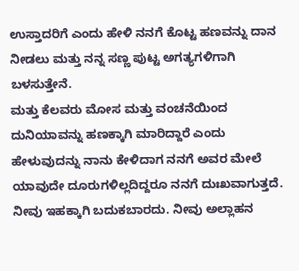ಉಸ್ತಾದರಿಗೆ ಎಂದು ಹೇಳಿ ನನಗೆ ಕೊಟ್ಟ ಹಣವನ್ನು ದಾನ ನೀಡಲು ಮತ್ತು ನನ್ನ ಸಣ್ಣ ಪುಟ್ಟ ಅಗತ್ಯಗಳಿಗಾಗಿ ಬಳಸುತ್ತೇನೆ.
ಮತ್ತು ಕೆಲವರು ಮೋಸ ಮತ್ತು ವಂಚನೆಯಿಂದ ದುನಿಯಾವನ್ನು ಹಣಕ್ಕಾಗಿ ಮಾರಿದ್ದಾರೆ ಎಂದು ಹೇಳುವುದನ್ನು ನಾನು ಕೇಳಿದಾಗ ನನಗೆ ಅವರ ಮೇಲೆ ಯಾವುದೇ ದೂರುಗಳಿಲ್ಲದಿದ್ದರೂ ನನಗೆ ದುಃಖವಾಗುತ್ತದೆ.
ನೀವು ಇಹಕ್ಕಾಗಿ ಬದುಕಬಾರದು. ನೀವು ಅಲ್ಲಾಹನ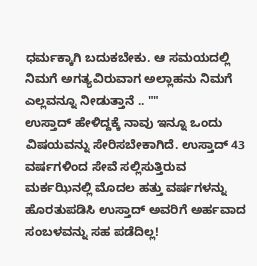ಧರ್ಮಕ್ಕಾಗಿ ಬದುಕಬೇಕು. ಆ ಸಮಯದಲ್ಲಿ ನಿಮಗೆ ಅಗತ್ಯವಿರುವಾಗ ಅಲ್ಲಾಹನು ನಿಮಗೆ ಎಲ್ಲವನ್ನೂ ನೀಡುತ್ತಾನೆ .. ""
ಉಸ್ತಾದ್ ಹೇಳಿದ್ದಕ್ಕೆ ನಾವು ಇನ್ನೂ ಒಂದು ವಿಷಯವನ್ನು ಸೇರಿಸಬೇಕಾಗಿದೆ. ಉಸ್ತಾದ್ 43 ವರ್ಷಗಳಿಂದ ಸೇವೆ ಸಲ್ಲಿಸುತ್ತಿರುವ ಮರ್ಕಝಿನಲ್ಲಿ ಮೊದಲ ಹತ್ತು ವರ್ಷಗಳನ್ನು ಹೊರತುಪಡಿಸಿ ಉಸ್ತಾದ್ ಅವರಿಗೆ ಅರ್ಹವಾದ ಸಂಬಳವನ್ನು ಸಹ ಪಡೆದಿಲ್ಲ!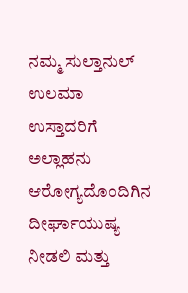ನಮ್ಮ ಸುಲ್ತಾನುಲ್ ಉಲಮಾ ಉಸ್ತಾದರಿಗೆ ಅಲ್ಲಾಹನು ಆರೋಗ್ಯದೊಂದಿಗಿನ ದೀರ್ಘಾಯುಷ್ಯ ನೀಡಲಿ ಮತ್ತು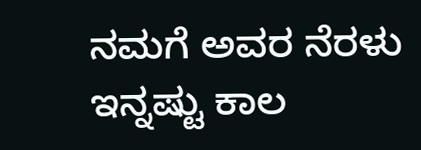ನಮಗೆ ಅವರ ನೆರಳು ಇನ್ನಷ್ಟು ಕಾಲ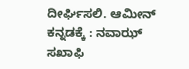ದೀರ್ಘಿಸಲಿ. ಆಮೀನ್
ಕನ್ನಡಕ್ಕೆ : ನವಾಝ್ ಸಖಾಫಿ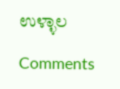ಉಳ್ಳಾಲ

Comments